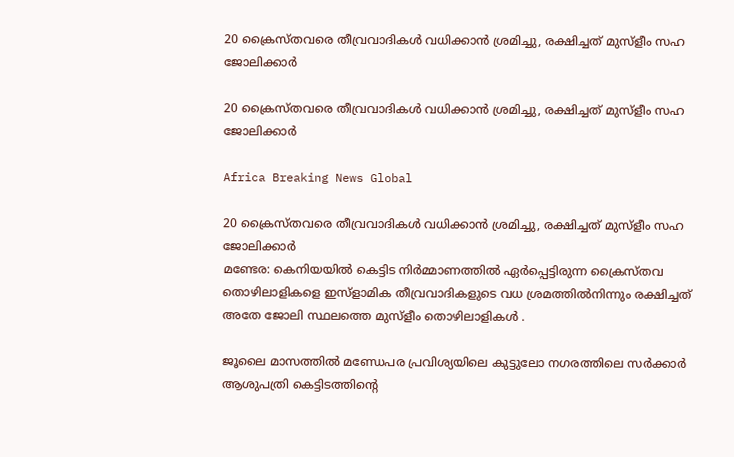20 ക്രൈസ്തവരെ തീവ്രവാദികള്‍ വധിക്കാന്‍ ശ്രമിച്ചു, രക്ഷിച്ചത് മുസ്ളീം സഹ ജോലിക്കാര്‍

20 ക്രൈസ്തവരെ തീവ്രവാദികള്‍ വധിക്കാന്‍ ശ്രമിച്ചു, രക്ഷിച്ചത് മുസ്ളീം സഹ ജോലിക്കാര്‍

Africa Breaking News Global

20 ക്രൈസ്തവരെ തീവ്രവാദികള്‍ വധിക്കാന്‍ ശ്രമിച്ചു, രക്ഷിച്ചത് മുസ്ളീം സഹ ജോലിക്കാര്‍
മണ്ടേര: കെനിയയില്‍ കെട്ടിട നിര്‍മ്മാണത്തില്‍ ഏര്‍പ്പെട്ടിരുന്ന ക്രൈസ്തവ തൊഴിലാളികളെ ഇസ്ളാമിക തീവ്രവാദികളുടെ വധ ശ്രമത്തില്‍നിന്നും രക്ഷിച്ചത് അതേ ജോലി സ്ഥലത്തെ മുസ്ളീം തൊഴിലാളികള്‍ ‍.

ജൂലൈ മാസത്തില്‍ മണ്ഡേപര പ്രവിശ്യയിലെ കുട്ടുലോ നഗരത്തിലെ സര്‍ക്കാര്‍ ആശുപത്രി കെട്ടിടത്തിന്റെ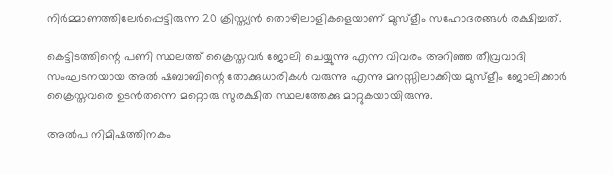നിര്‍മ്മാണത്തിലേര്‍പ്പെട്ടിരുന്ന 20 ക്രിസ്ത്യന്‍ തൊഴിലാളികളെയാണ് മുസ്ളീം സഹോദരങ്ങള്‍ രക്ഷിച്ചത്.

കെട്ടിടത്തിന്റെ പണി സ്ഥലത്ത് ക്രൈസ്തവര്‍ ജോലി ചെയ്യുന്നു എന്ന വിവരം അറിഞ്ഞ തീവ്രവാദി സംഘടനയായ അല്‍ ഷബാബിന്റെ തോക്കുധാരികള്‍ വരുന്നു എന്നു മനസ്സിലാക്കിയ മുസ്ളീം ജോലിക്കാര്‍ ക്രൈസ്തവരെ ഉടന്‍തന്നെ മറ്റൊരു സുരക്ഷിത സ്ഥലത്തേക്കു മാറ്റുകയായിരുന്നു.

അല്‍പ നിമിഷത്തിനകം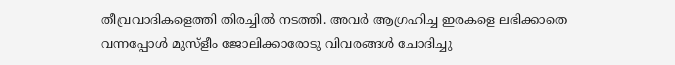തീവ്രവാദികളെത്തി തിരച്ചില്‍ നടത്തി. അവര്‍ ആഗ്രഹിച്ച ഇരകളെ ലഭിക്കാതെ വന്നപ്പോള്‍ മുസ്ളീം ജോലിക്കാരോടു വിവരങ്ങള്‍ ചോദിച്ചു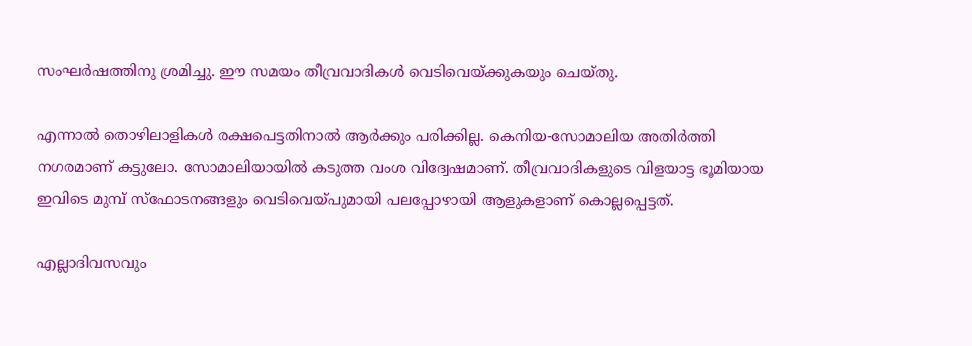സംഘര്‍ഷത്തിനു ശ്രമിച്ചു. ഈ സമയം തീവ്രവാദികള്‍ വെടിവെയ്ക്കുകയും ചെയ്തു.

എന്നാല്‍ തൊഴിലാളികള്‍ രക്ഷപെട്ടതിനാല്‍ ആര്‍ക്കും പരിക്കില്ല. കെനിയ-സോമാലിയ അതിര്‍ത്തി നഗരമാണ് കട്ടുലോ. സോമാലിയായില്‍ കടുത്ത വംശ വിദ്വേഷമാണ്. തീവ്രവാദികളുടെ വിളയാട്ട ഭൂമിയായ ഇവിടെ മുമ്പ് സ്ഫോടനങ്ങളും വെടിവെയ്പുമായി പലപ്പോഴായി ആളുകളാണ് കൊല്ലപ്പെട്ടത്.

എല്ലാദിവസവും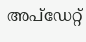അപ്ഡേറ്റ്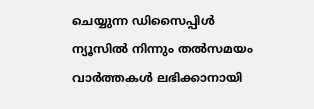ചെയ്യുന്ന ഡിസൈപ്പിൾ ന്യൂസിൽ നിന്നും തൽസമയം വാർത്തകൾ ലഭിക്കാനായി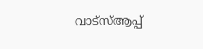വാട്സ്ആപ്പ്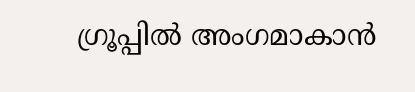ഗ്രൂപ്പിൽ അംഗമാകാൻ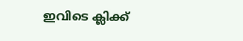ഇവിടെ ക്ലിക്ക്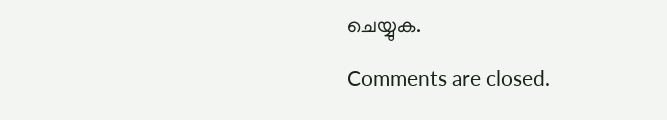ചെയ്യുക.

Comments are closed.